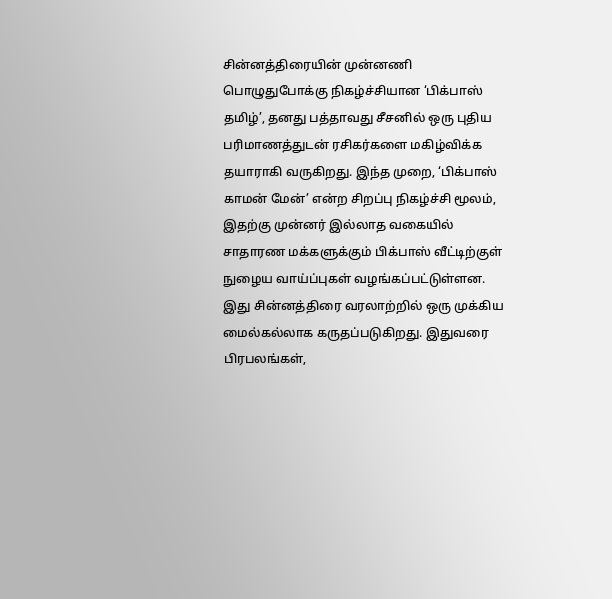சின்னத்திரையின் முன்னணி பொழுதுபோக்கு நிகழ்ச்சியான ‘பிக்பாஸ் தமிழ்’, தனது பத்தாவது சீசனில் ஒரு புதிய பரிமாணத்துடன் ரசிகர்களை மகிழ்விக்க தயாராகி வருகிறது. இந்த முறை, ‘பிக்பாஸ் காமன் மேன்’ என்ற சிறப்பு நிகழ்ச்சி மூலம், இதற்கு முன்னர் இல்லாத வகையில் சாதாரண மக்களுக்கும் பிக்பாஸ் வீட்டிற்குள் நுழைய வாய்ப்புகள் வழங்கப்பட்டுள்ளன. இது சின்னத்திரை வரலாற்றில் ஒரு முக்கிய மைல்கல்லாக கருதப்படுகிறது. இதுவரை பிரபலங்கள்,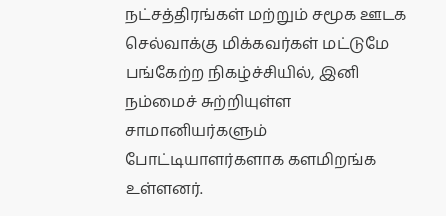நட்சத்திரங்கள் மற்றும் சமூக ஊடக செல்வாக்கு மிக்கவர்கள் மட்டுமே பங்கேற்ற நிகழ்ச்சியில், இனி நம்மைச் சுற்றியுள்ள சாமானியர்களும் போட்டியாளர்களாக களமிறங்க உள்ளனர்.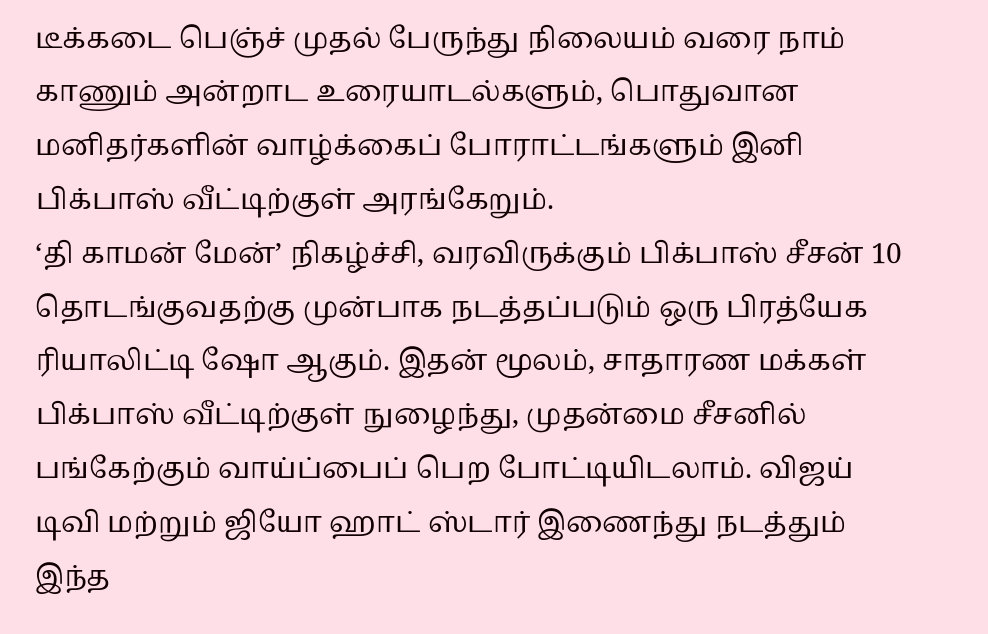டீக்கடை பெஞ்ச் முதல் பேருந்து நிலையம் வரை நாம் காணும் அன்றாட உரையாடல்களும், பொதுவான மனிதர்களின் வாழ்க்கைப் போராட்டங்களும் இனி பிக்பாஸ் வீட்டிற்குள் அரங்கேறும்.
‘தி காமன் மேன்’ நிகழ்ச்சி, வரவிருக்கும் பிக்பாஸ் சீசன் 10 தொடங்குவதற்கு முன்பாக நடத்தப்படும் ஒரு பிரத்யேக ரியாலிட்டி ஷோ ஆகும். இதன் மூலம், சாதாரண மக்கள் பிக்பாஸ் வீட்டிற்குள் நுழைந்து, முதன்மை சீசனில் பங்கேற்கும் வாய்ப்பைப் பெற போட்டியிடலாம். விஜய் டிவி மற்றும் ஜியோ ஹாட் ஸ்டார் இணைந்து நடத்தும் இந்த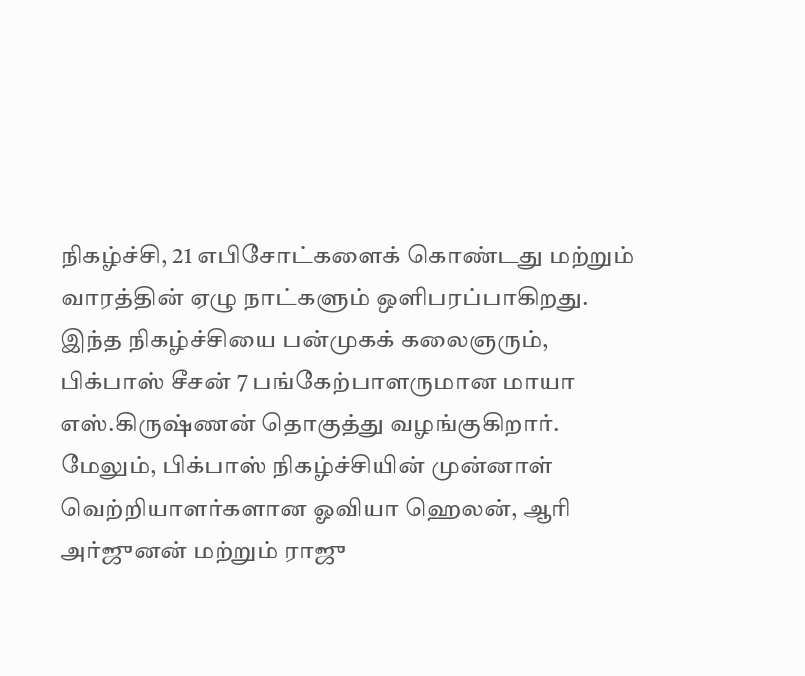நிகழ்ச்சி, 21 எபிசோட்களைக் கொண்டது மற்றும் வாரத்தின் ஏழு நாட்களும் ஒளிபரப்பாகிறது.
இந்த நிகழ்ச்சியை பன்முகக் கலைஞரும், பிக்பாஸ் சீசன் 7 பங்கேற்பாளருமான மாயா எஸ்.கிருஷ்ணன் தொகுத்து வழங்குகிறார். மேலும், பிக்பாஸ் நிகழ்ச்சியின் முன்னாள் வெற்றியாளர்களான ஓவியா ஹெலன், ஆரி அர்ஜுனன் மற்றும் ராஜு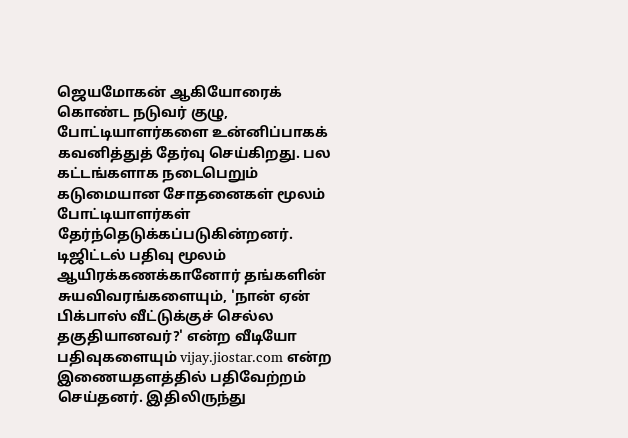ஜெயமோகன் ஆகியோரைக் கொண்ட நடுவர் குழு, போட்டியாளர்களை உன்னிப்பாகக் கவனித்துத் தேர்வு செய்கிறது. பல கட்டங்களாக நடைபெறும் கடுமையான சோதனைகள் மூலம் போட்டியாளர்கள் தேர்ந்தெடுக்கப்படுகின்றனர்.
டிஜிட்டல் பதிவு மூலம் ஆயிரக்கணக்கானோர் தங்களின் சுயவிவரங்களையும், 'நான் ஏன் பிக்பாஸ் வீட்டுக்குச் செல்ல தகுதியானவர்?' என்ற வீடியோ பதிவுகளையும் vijay.jiostar.com என்ற இணையதளத்தில் பதிவேற்றம் செய்தனர். இதிலிருந்து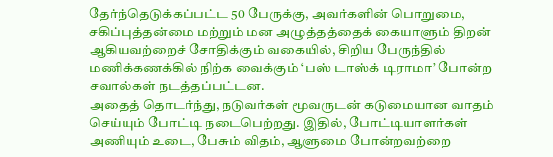தேர்ந்தெடுக்கப்பட்ட 50 பேருக்கு, அவர்களின் பொறுமை, சகிப்புத்தன்மை மற்றும் மன அழுத்தத்தைக் கையாளும் திறன் ஆகியவற்றைச் சோதிக்கும் வகையில், சிறிய பேருந்தில் மணிக்கணக்கில் நிற்க வைக்கும் ‘பஸ் டாஸ்க் டிராமா’ போன்ற சவால்கள் நடத்தப்பட்டன.
அதைத் தொடர்ந்து, நடுவர்கள் மூவருடன் கடுமையான வாதம் செய்யும் போட்டி நடைபெற்றது. இதில், போட்டியாளர்கள் அணியும் உடை, பேசும் விதம், ஆளுமை போன்றவற்றை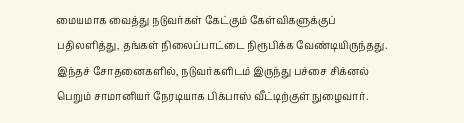மையமாக வைத்து நடுவர்கள் கேட்கும் கேள்விகளுக்குப் பதிலளித்து, தங்கள் நிலைப்பாட்டை நிரூபிக்க வேண்டியிருந்தது. இந்தச் சோதனைகளில், நடுவர்களிடம் இருந்து பச்சை சிக்னல் பெறும் சாமானியர் நேரடியாக பிக்பாஸ் வீட்டிற்குள் நுழைவார்.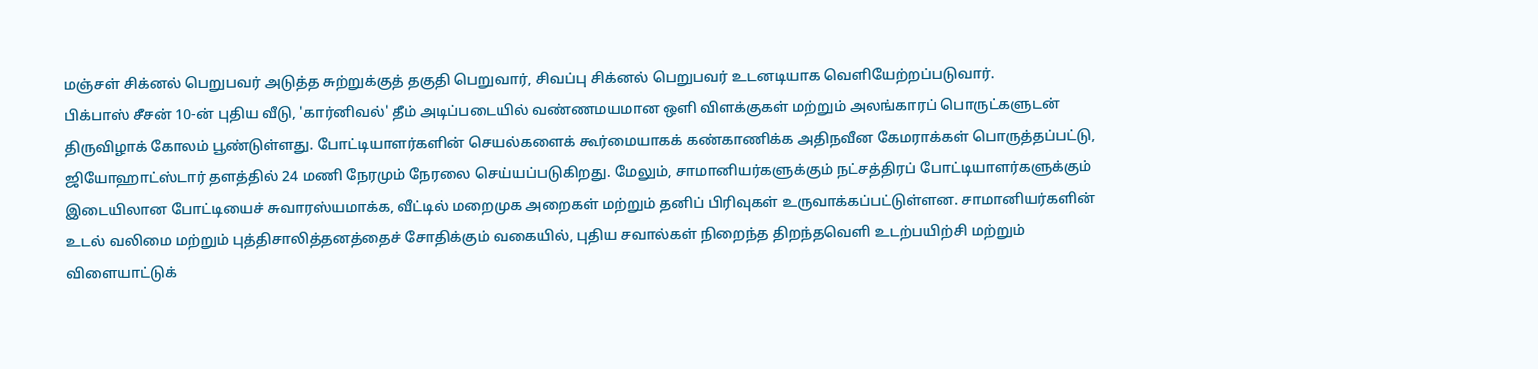மஞ்சள் சிக்னல் பெறுபவர் அடுத்த சுற்றுக்குத் தகுதி பெறுவார், சிவப்பு சிக்னல் பெறுபவர் உடனடியாக வெளியேற்றப்படுவார்.
பிக்பாஸ் சீசன் 10-ன் புதிய வீடு, 'கார்னிவல்' தீம் அடிப்படையில் வண்ணமயமான ஒளி விளக்குகள் மற்றும் அலங்காரப் பொருட்களுடன் திருவிழாக் கோலம் பூண்டுள்ளது. போட்டியாளர்களின் செயல்களைக் கூர்மையாகக் கண்காணிக்க அதிநவீன கேமராக்கள் பொருத்தப்பட்டு, ஜியோஹாட்ஸ்டார் தளத்தில் 24 மணி நேரமும் நேரலை செய்யப்படுகிறது. மேலும், சாமானியர்களுக்கும் நட்சத்திரப் போட்டியாளர்களுக்கும் இடையிலான போட்டியைச் சுவாரஸ்யமாக்க, வீட்டில் மறைமுக அறைகள் மற்றும் தனிப் பிரிவுகள் உருவாக்கப்பட்டுள்ளன. சாமானியர்களின் உடல் வலிமை மற்றும் புத்திசாலித்தனத்தைச் சோதிக்கும் வகையில், புதிய சவால்கள் நிறைந்த திறந்தவெளி உடற்பயிற்சி மற்றும் விளையாட்டுக்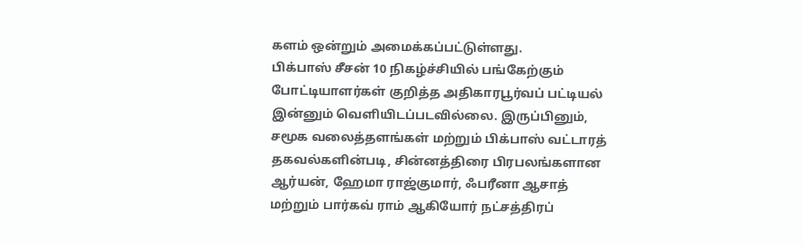களம் ஒன்றும் அமைக்கப்பட்டுள்ளது.
பிக்பாஸ் சீசன் 10 நிகழ்ச்சியில் பங்கேற்கும் போட்டியாளர்கள் குறித்த அதிகாரபூர்வப் பட்டியல் இன்னும் வெளியிடப்படவில்லை. இருப்பினும், சமூக வலைத்தளங்கள் மற்றும் பிக்பாஸ் வட்டாரத் தகவல்களின்படி, சின்னத்திரை பிரபலங்களான ஆர்யன், ஹேமா ராஜ்குமார், ஃபரீனா ஆசாத் மற்றும் பார்கவ் ராம் ஆகியோர் நட்சத்திரப்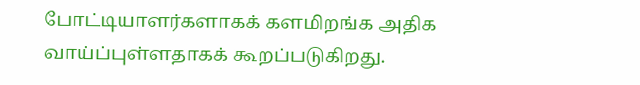போட்டியாளர்களாகக் களமிறங்க அதிக வாய்ப்புள்ளதாகக் கூறப்படுகிறது.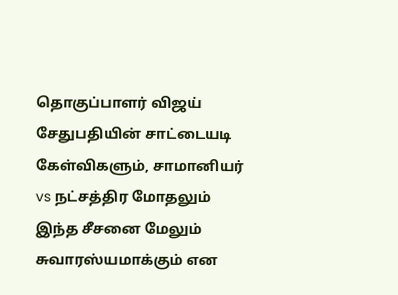தொகுப்பாளர் விஜய் சேதுபதியின் சாட்டையடி கேள்விகளும், சாமானியர் vs நட்சத்திர மோதலும் இந்த சீசனை மேலும் சுவாரஸ்யமாக்கும் என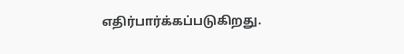எதிர்பார்க்கப்படுகிறது.